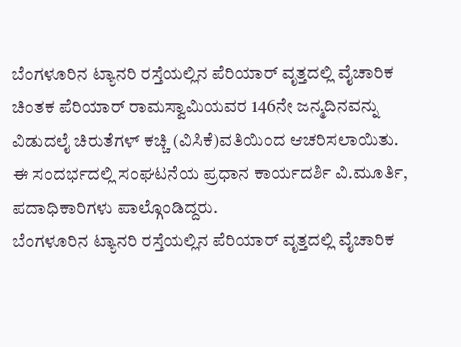ಬೆಂಗಳೂರಿನ ಟ್ಯಾನರಿ ರಸ್ತೆಯಲ್ಲಿನ ಪೆರಿಯಾರ್ ವೃತ್ತದಲ್ಲಿ ವೈಚಾರಿಕ ಚಿಂತಕ ಪೆರಿಯಾರ್ ರಾಮಸ್ವಾಮಿಯವರ 146ನೇ ಜನ್ಮದಿನವನ್ನು ವಿಡುದಲೈ ಚಿರುತೆಗಳ್ ಕಚ್ಚಿ (ವಿಸಿಕೆ)ವತಿಯಿಂದ ಆಚರಿಸಲಾಯಿತು. ಈ ಸಂದರ್ಭದಲ್ಲಿ ಸಂಘಟನೆಯ ಪ್ರಧಾನ ಕಾರ್ಯದರ್ಶಿ ವಿ.ಮೂರ್ತಿ, ಪದಾಧಿಕಾರಿಗಳು ಪಾಲ್ಗೊಂಡಿದ್ದರು.
ಬೆಂಗಳೂರಿನ ಟ್ಯಾನರಿ ರಸ್ತೆಯಲ್ಲಿನ ಪೆರಿಯಾರ್ ವೃತ್ತದಲ್ಲಿ ವೈಚಾರಿಕ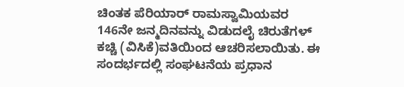ಚಿಂತಕ ಪೆರಿಯಾರ್ ರಾಮಸ್ವಾಮಿಯವರ 146ನೇ ಜನ್ಮದಿನವನ್ನು ವಿಡುದಲೈ ಚಿರುತೆಗಳ್ ಕಚ್ಚಿ (ವಿಸಿಕೆ)ವತಿಯಿಂದ ಆಚರಿಸಲಾಯಿತು. ಈ ಸಂದರ್ಭದಲ್ಲಿ ಸಂಘಟನೆಯ ಪ್ರಧಾನ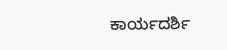ಕಾರ್ಯದರ್ಶಿ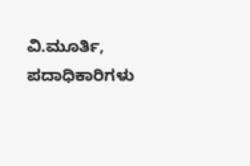ವಿ.ಮೂರ್ತಿ, ಪದಾಧಿಕಾರಿಗಳು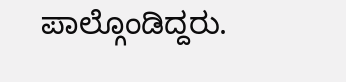ಪಾಲ್ಗೊಂಡಿದ್ದರು.